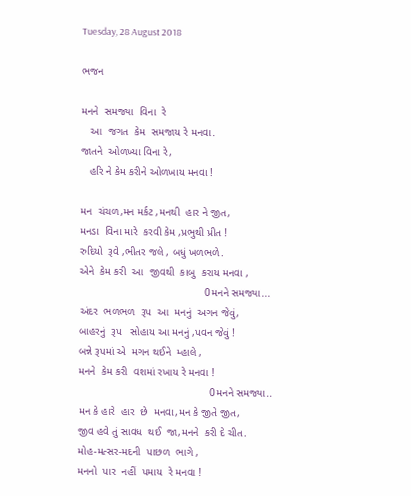Tuesday, 28 August 2018

ભજન

મનને  સમજ્યા  વિના  રે
   આ  જગત  કેમ  સમજાય રે મનવા.
જાતને  ઓળખ્યા વિના રે,
   હરિ ને કેમ કરીને ઓળખાય મનવા !

મન  ચંચળ,મન મર્કટ ,મનથી  હાર ને જીત,
મનડા  વિના મારે  કરવી કેમ ,પ્રભુથી પ્રીત !
રુદિયો  રૂવે ,ભીતર જલે , બધું ખળભળે.
એને  કેમ કરી  આ  જીવથી  કાબુ  કરાય મનવા ,
                                          0મનને સમજ્યા...
અંદર  ભળભળ  રૂપ  આ  મનનું  અગન જેવું,
બાહરનું  રૂપ   સોહાય આ મનનું ,પવન જેવું !
બન્ને રૂપમાં એ  મગન થઈને  મ્હાલે ,
મનને  કેમ કરી  વશમાં રખાય રે મનવા !
                                            0મનને સમજ્યા..
મન કે હારે  હાર  છે  મનવા,મન કે જીતે જીત,
જીવ હવે તું સાવધ  થઈ  જા,મનને  કરી દે ચીત.
મોહ-મત્સર-મદની  પાછળ  ભાગે ,
મનનો  પાર  નહીં  પમાય  રે મનવા !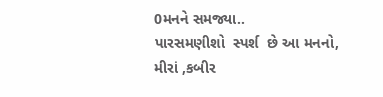0મનને સમજ્યા..
પારસમણીશો  સ્પર્શ  છે આ મનનો,
મીરાં ,કબીર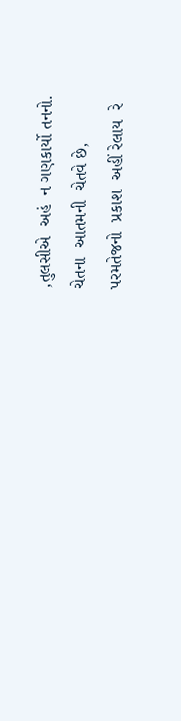,તુલસીએ  અહં  ન ગણકાર્યો તનનો.
ચેતના  આતમની  ચેતવે છે,
પરમતેજનો  પ્રકાશ  અહીં રેલાય  રે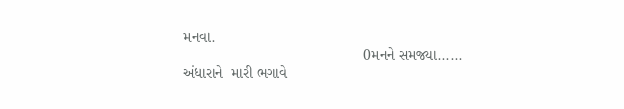મનવા.
                                           0મનને સમજ્યા......
અંધારાને  મારી ભગાવે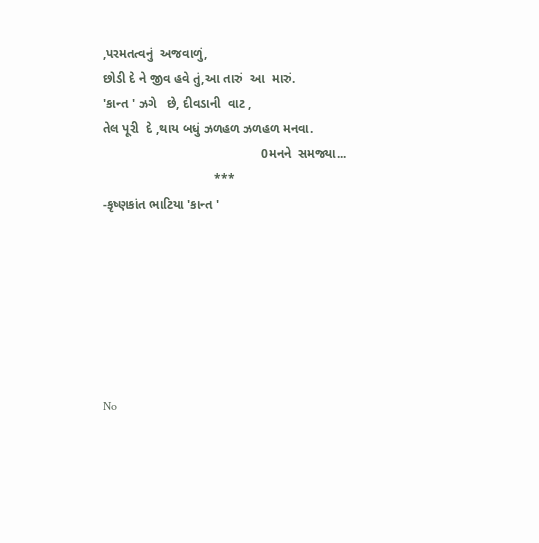,પરમતત્વનું  અજવાળું,
છોડી દે ને જીવ હવે તું,આ તારું  આ  મારું.
'કાન્ત ' ઝગે   છે, દીવડાની  વાટ ,
તેલ પૂરી  દે ,થાય બધું ઝળહળ ઝળહળ મનવા.
                                            0મનને  સમજ્યા...
                               ***
-કૃષ્ણકાંત ભાટિયા 'કાન્ત '







No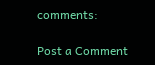comments:

Post a Comment